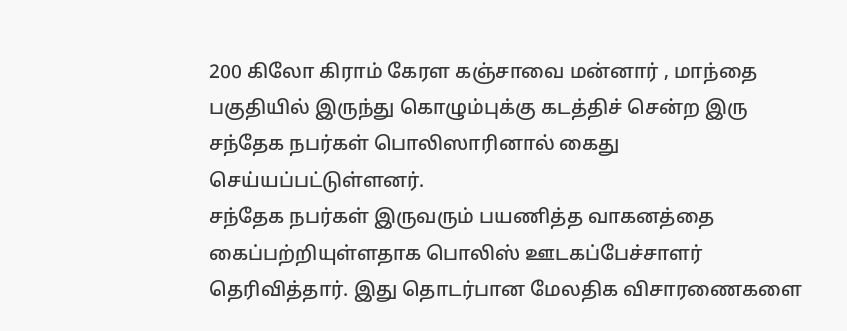200 கிலோ கிராம் கேரள கஞ்சாவை மன்னார் , மாந்தை பகுதியில் இருந்து கொழும்புக்கு கடத்திச் சென்ற இரு சந்தேக நபர்கள் பொலிஸாரினால் கைது செய்யப்பட்டுள்ளனர்.
சந்தேக நபர்கள் இருவரும் பயணித்த வாகனத்தை கைப்பற்றியுள்ளதாக பொலிஸ் ஊடகப்பேச்சாளர் தெரிவித்தார். இது தொடர்பான மேலதிக விசாரணைகளை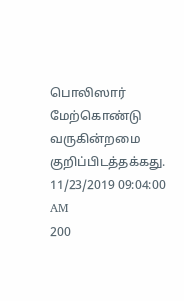பொலிஸார் மேற்கொண்டு வருகின்றமை குறிப்பிடத்தக்கது.
11/23/2019 09:04:00 AM
200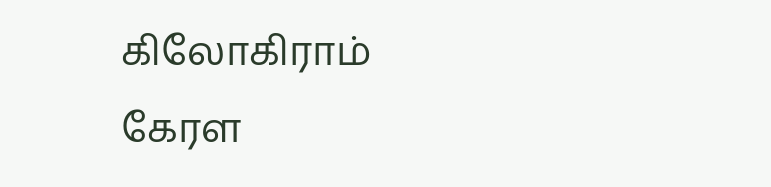கிலோகிராம் கேரள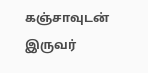கஞ்சாவுடன் இருவர்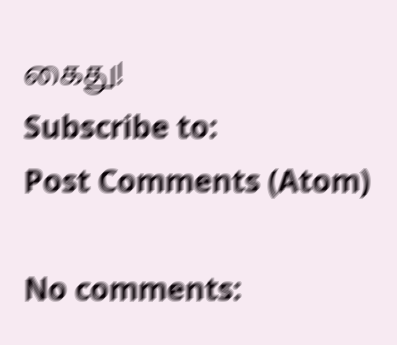கைது!
Subscribe to:
Post Comments (Atom)

No comments: